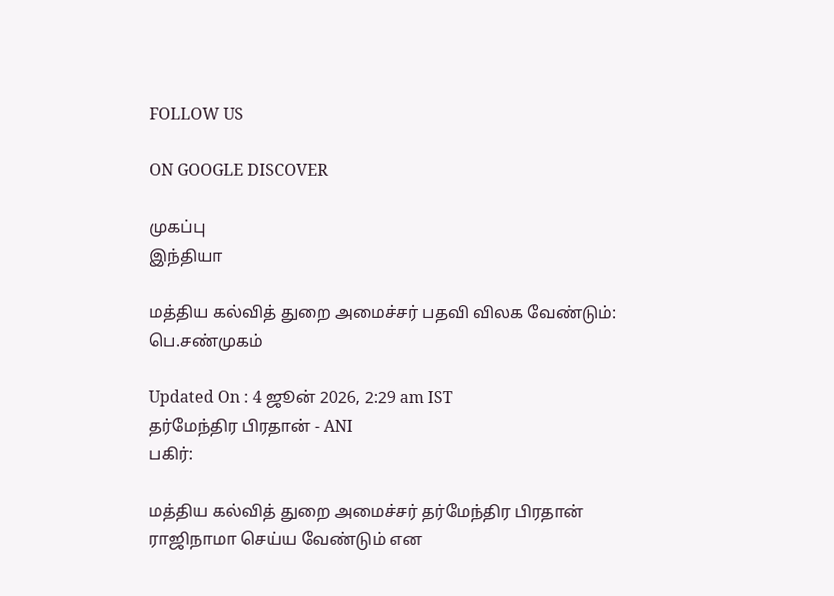FOLLOW US

ON GOOGLE DISCOVER

முகப்பு
இந்தியா

மத்திய கல்வித் துறை அமைச்சர் பதவி விலக வேண்டும்: பெ.சண்முகம்

Updated On : 4 ஜூன் 2026, 2:29 am IST
தர்மேந்திர பிரதான் - ANI
பகிர்:

மத்திய கல்வித் துறை அமைச்சர் தர்மேந்திர பிரதான் ராஜிநாமா செய்ய வேண்டும் என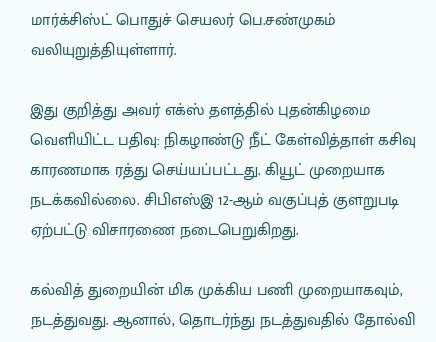மார்க்சிஸ்ட் பொதுச் செயலர் பெ.சண்முகம் வலியுறுத்தியுள்ளார்.

இது குறித்து அவர் எக்ஸ் தளத்தில் புதன்கிழமை வெளியிட்ட பதிவு: நிகழாண்டு நீட் கேள்வித்தாள் கசிவு காரணமாக ரத்து செய்யப்பட்டது. கியூட் முறையாக நடக்கவில்லை. சிபிஎஸ்இ 12-ஆம் வகுப்புத் குளறுபடி ஏற்பட்டு விசாரணை நடைபெறுகிறது.

கல்வித் துறையின் மிக முக்கிய பணி முறையாகவும், நடத்துவது. ஆனால், தொடர்ந்து நடத்துவதில் தோல்வி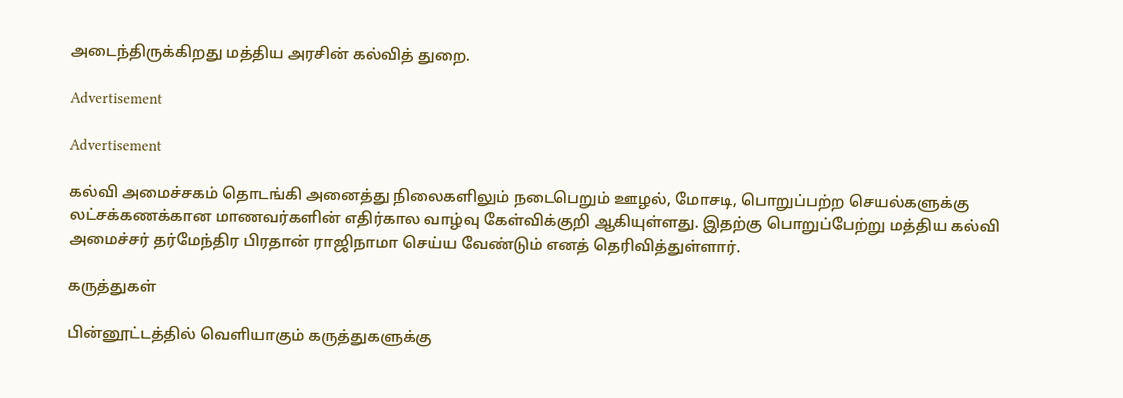அடைந்திருக்கிறது மத்திய அரசின் கல்வித் துறை.

Advertisement

Advertisement

கல்வி அமைச்சகம் தொடங்கி அனைத்து நிலைகளிலும் நடைபெறும் ஊழல், மோசடி, பொறுப்பற்ற செயல்களுக்கு லட்சக்கணக்கான மாணவர்களின் எதிர்கால வாழ்வு கேள்விக்குறி ஆகியுள்ளது. இதற்கு பொறுப்பேற்று மத்திய கல்வி அமைச்சர் தர்மேந்திர பிரதான் ராஜிநாமா செய்ய வேண்டும் எனத் தெரிவித்துள்ளார்.

கருத்துகள்

பின்னூட்டத்தில் வெளியாகும் கருத்துகளுக்கு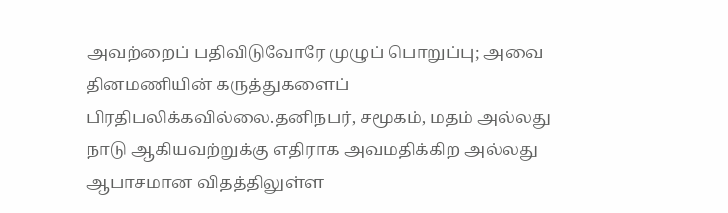அவற்றைப் பதிவிடுவோரே முழுப் பொறுப்பு; அவை தினமணியின் கருத்துகளைப் பிரதிபலிக்கவில்லை.தனிநபர், சமூகம், மதம் அல்லது நாடு ஆகியவற்றுக்கு எதிராக அவமதிக்கிற அல்லது ஆபாசமான விதத்திலுள்ள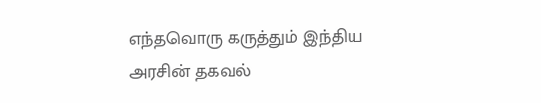எந்தவொரு கருத்தும் இந்திய அரசின் தகவல்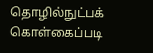தொழில்நுட்பக் கொள்கைப்படி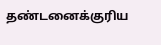தண்டனைக்குரிய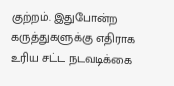குற்றம். இதுபோன்ற கருத்துகளுக்கு எதிராக உரிய சட்ட நடவடிக்கை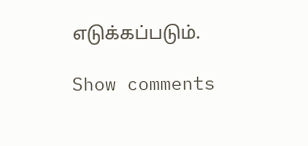எடுக்கப்படும்.

Show comments